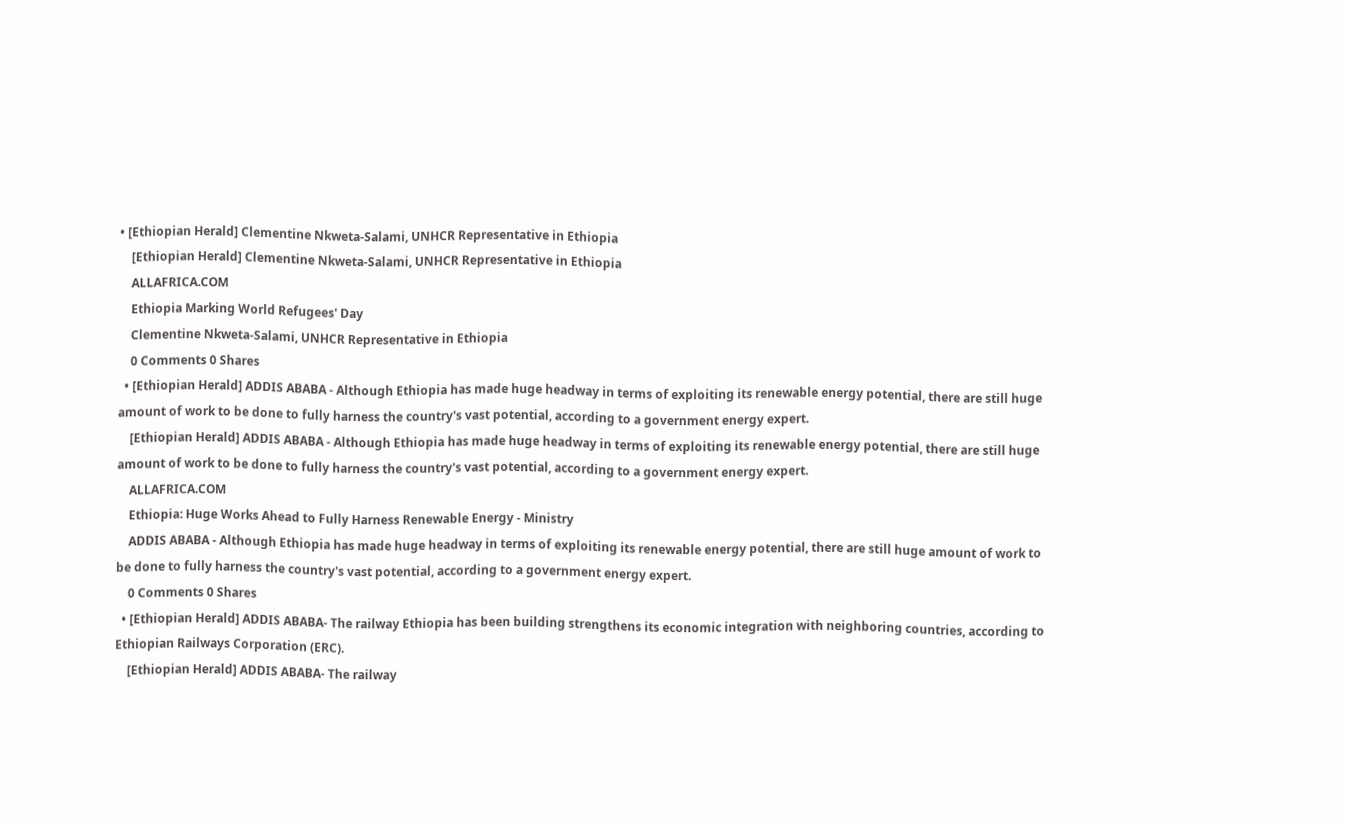• [Ethiopian Herald] Clementine Nkweta-Salami, UNHCR Representative in Ethiopia
    [Ethiopian Herald] Clementine Nkweta-Salami, UNHCR Representative in Ethiopia
    ALLAFRICA.COM
    Ethiopia Marking World Refugees' Day
    Clementine Nkweta-Salami, UNHCR Representative in Ethiopia
    0 Comments 0 Shares
  • [Ethiopian Herald] ADDIS ABABA - Although Ethiopia has made huge headway in terms of exploiting its renewable energy potential, there are still huge amount of work to be done to fully harness the country's vast potential, according to a government energy expert.
    [Ethiopian Herald] ADDIS ABABA - Although Ethiopia has made huge headway in terms of exploiting its renewable energy potential, there are still huge amount of work to be done to fully harness the country's vast potential, according to a government energy expert.
    ALLAFRICA.COM
    Ethiopia: Huge Works Ahead to Fully Harness Renewable Energy - Ministry
    ADDIS ABABA - Although Ethiopia has made huge headway in terms of exploiting its renewable energy potential, there are still huge amount of work to be done to fully harness the country's vast potential, according to a government energy expert.
    0 Comments 0 Shares
  • [Ethiopian Herald] ADDIS ABABA- The railway Ethiopia has been building strengthens its economic integration with neighboring countries, according to Ethiopian Railways Corporation (ERC).
    [Ethiopian Herald] ADDIS ABABA- The railway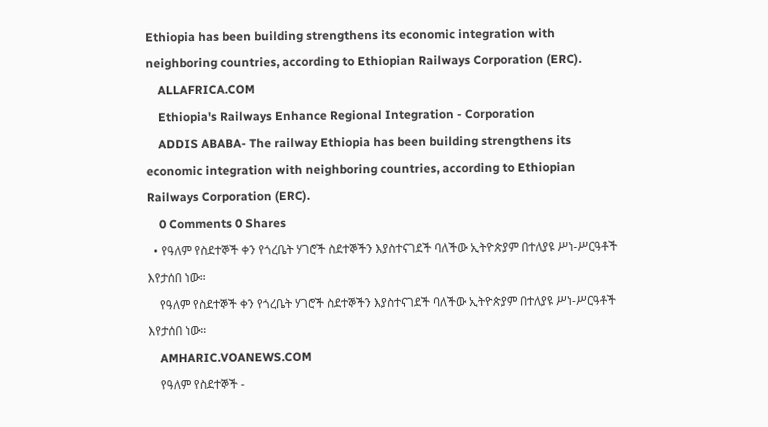Ethiopia has been building strengthens its economic integration with neighboring countries, according to Ethiopian Railways Corporation (ERC).
    ALLAFRICA.COM
    Ethiopia's Railways Enhance Regional Integration - Corporation
    ADDIS ABABA- The railway Ethiopia has been building strengthens its economic integration with neighboring countries, according to Ethiopian Railways Corporation (ERC).
    0 Comments 0 Shares
  • የዓለም የስደተኞች ቀን የጎረቤት ሃገሮች ስደተኞችን እያስተናገደች ባለችው ኢትዮጵያም በተለያዩ ሥነ-ሥርዓቶች እየታሰበ ነው።
    የዓለም የስደተኞች ቀን የጎረቤት ሃገሮች ስደተኞችን እያስተናገደች ባለችው ኢትዮጵያም በተለያዩ ሥነ-ሥርዓቶች እየታሰበ ነው።
    AMHARIC.VOANEWS.COM
    የዓለም የስደተኞች -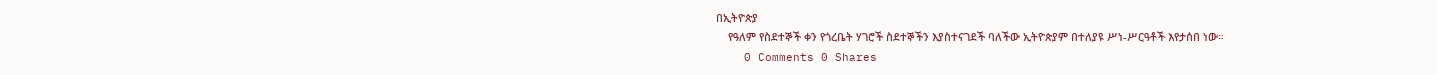በኢትዮጵያ
    የዓለም የስደተኞች ቀን የጎረቤት ሃገሮች ስደተኞችን እያስተናገደች ባለችው ኢትዮጵያም በተለያዩ ሥነ-ሥርዓቶች እየታሰበ ነው።
    0 Comments 0 Shares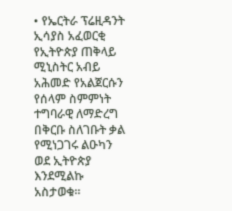• የኤርትራ ፕሬዚዳንት ኢሳያስ አፈወርቂ የኢትዮጵያ ጠቅላይ ሚኒስትር አብይ አሕመድ የአልጀርሱን የሰላም ስምምነት ተግባራዊ ለማድረግ በቅርቡ ስለገቡት ቃል የሚነጋገሩ ልዑካን ወደ ኢትዮጵያ እንደሚልኩ አስታወቁ።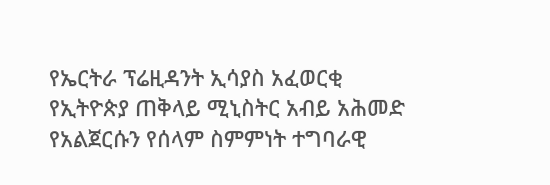የኤርትራ ፕሬዚዳንት ኢሳያስ አፈወርቂ የኢትዮጵያ ጠቅላይ ሚኒስትር አብይ አሕመድ የአልጀርሱን የሰላም ስምምነት ተግባራዊ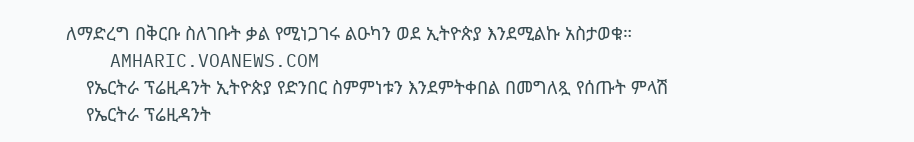ለማድረግ በቅርቡ ስለገቡት ቃል የሚነጋገሩ ልዑካን ወደ ኢትዮጵያ እንደሚልኩ አስታወቁ።
    AMHARIC.VOANEWS.COM
    የኤርትራ ፕሬዚዳንት ኢትዮጵያ የድንበር ስምምነቱን እንደምትቀበል በመግለጿ የሰጡት ምላሽ
    የኤርትራ ፕሬዚዳንት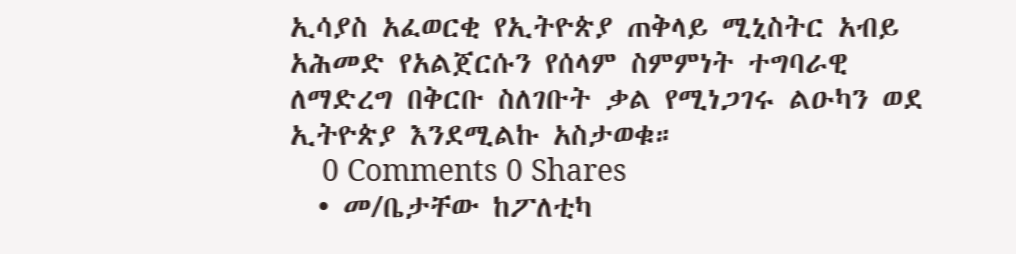ኢሳያስ አፈወርቂ የኢትዮጵያ ጠቅላይ ሚኒስትር አብይ አሕመድ የአልጀርሱን የሰላም ስምምነት ተግባራዊ ለማድረግ በቅርቡ ስለገቡት ቃል የሚነጋገሩ ልዑካን ወደ ኢትዮጵያ እንደሚልኩ አስታወቁ።
    0 Comments 0 Shares
  • መ/ቤታቸው ከፖለቲካ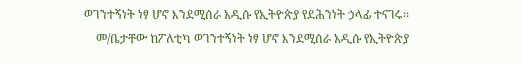ወገንተኝነት ነፃ ሆኖ እንደሚሰራ አዲሱ የኢትዮጵያ የደሕንነት ኃላፊ ተናገሩ፡፡
    መ/ቤታቸው ከፖለቲካ ወገንተኝነት ነፃ ሆኖ እንደሚሰራ አዲሱ የኢትዮጵያ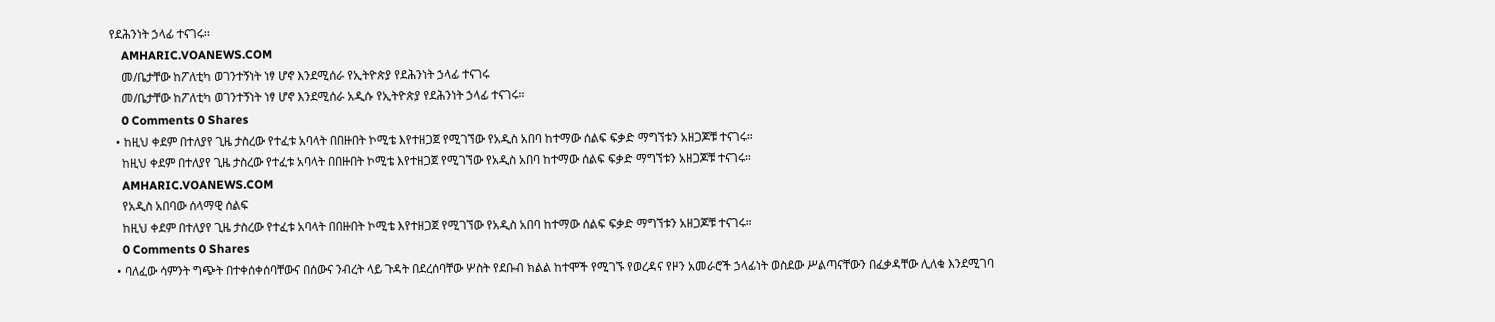የደሕንነት ኃላፊ ተናገሩ፡፡
    AMHARIC.VOANEWS.COM
    መ/ቤታቸው ከፖለቲካ ወገንተኝነት ነፃ ሆኖ እንደሚሰራ የኢትዮጵያ የደሕንነት ኃላፊ ተናገሩ
    መ/ቤታቸው ከፖለቲካ ወገንተኝነት ነፃ ሆኖ እንደሚሰራ አዲሱ የኢትዮጵያ የደሕንነት ኃላፊ ተናገሩ፡፡
    0 Comments 0 Shares
  • ከዚህ ቀደም በተለያየ ጊዜ ታስረው የተፈቱ አባላት በበዙበት ኮሚቴ እየተዘጋጀ የሚገኘው የአዲስ አበባ ከተማው ሰልፍ ፍቃድ ማግኘቱን አዘጋጆቹ ተናገሩ።
    ከዚህ ቀደም በተለያየ ጊዜ ታስረው የተፈቱ አባላት በበዙበት ኮሚቴ እየተዘጋጀ የሚገኘው የአዲስ አበባ ከተማው ሰልፍ ፍቃድ ማግኘቱን አዘጋጆቹ ተናገሩ።
    AMHARIC.VOANEWS.COM
    የአዲስ አበባው ሰላማዊ ሰልፍ
    ከዚህ ቀደም በተለያየ ጊዜ ታስረው የተፈቱ አባላት በበዙበት ኮሚቴ እየተዘጋጀ የሚገኘው የአዲስ አበባ ከተማው ሰልፍ ፍቃድ ማግኘቱን አዘጋጆቹ ተናገሩ።
    0 Comments 0 Shares
  • ባለፈው ሳምንት ግጭት በተቀሰቀሰባቸውና በሰውና ንብረት ላይ ጉዳት በደረሰባቸው ሦስት የደቡብ ክልል ከተሞች የሚገኙ የወረዳና የዞን አመራሮች ኃላፊነት ወስደው ሥልጣናቸውን በፈቃዳቸው ሊለቁ እንደሚገባ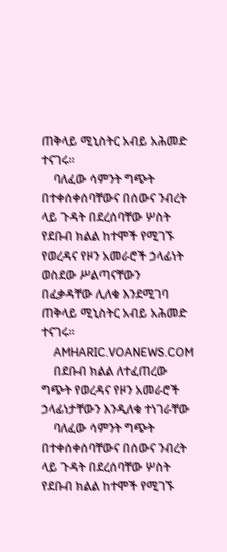ጠቅላይ ሚኒስትር አብይ አሕመድ ተናገሩ።
    ባለፈው ሳምንት ግጭት በተቀሰቀሰባቸውና በሰውና ንብረት ላይ ጉዳት በደረሰባቸው ሦስት የደቡብ ክልል ከተሞች የሚገኙ የወረዳና የዞን አመራሮች ኃላፊነት ወስደው ሥልጣናቸውን በፈቃዳቸው ሊለቁ እንደሚገባ ጠቅላይ ሚኒስትር አብይ አሕመድ ተናገሩ።
    AMHARIC.VOANEWS.COM
    በደቡብ ክልል ለተፈጠረው ግጭት የወረዳና የዞን አመራሮች ኃላፊነታቸውን እንዲለቁ ተነገራቸው
    ባለፈው ሳምንት ግጭት በተቀሰቀሰባቸውና በሰውና ንብረት ላይ ጉዳት በደረሰባቸው ሦስት የደቡብ ክልል ከተሞች የሚገኙ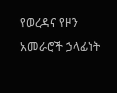የወረዳና የዞን አመራሮች ኃላፊነት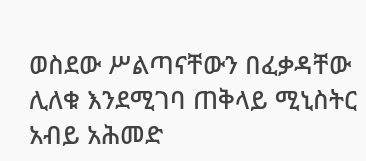ወስደው ሥልጣናቸውን በፈቃዳቸው ሊለቁ እንደሚገባ ጠቅላይ ሚኒስትር አብይ አሕመድ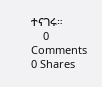ተናገሩ።
    0 Comments 0 Shares